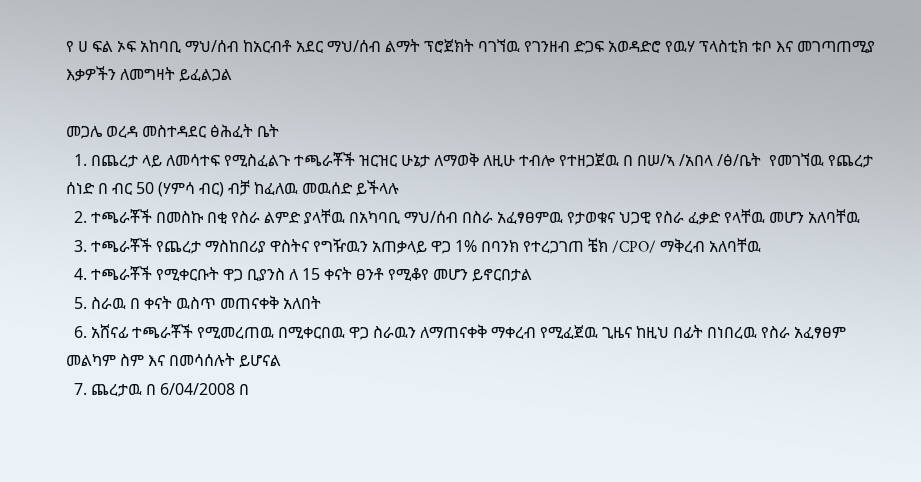የ ሀ ፍል ኦፍ አከባቢ ማህ/ሰብ ከአርብቶ አደር ማህ/ሰብ ልማት ፕሮጀክት ባገኘዉ የገንዘብ ድጋፍ አወዳድሮ የዉሃ ፕላስቲክ ቱቦ እና መገጣጠሚያ እቃዎችን ለመግዛት ይፈልጋል

መጋሌ ወረዳ መስተዳደር ፅሕፈት ቤት
  1. በጨረታ ላይ ለመሳተፍ የሚስፈልጉ ተጫራቾች ዝርዝር ሁኔታ ለማወቅ ለዚሁ ተብሎ የተዘጋጀዉ በ በሠ/ኣ /አበላ /ፅ/ቤት  የመገኘዉ የጨረታ ሰነድ በ ብር 50 (ሃምሳ ብር) ብቻ ከፈለዉ መዉሰድ ይችላሉ
  2. ተጫራቾች በመስኩ በቂ የስራ ልምድ ያላቸዉ በአካባቢ ማህ/ሰብ በስራ አፈፃፀምዉ የታወቁና ህጋዊ የስራ ፈቃድ የላቸዉ መሆን አለባቸዉ
  3. ተጫራቾች የጨረታ ማስከበሪያ ዋስትና የግዥዉን አጠቃላይ ዋጋ 1% በባንክ የተረጋገጠ ቼክ /CPO/ ማቅረብ አለባቸዉ
  4. ተጫራቾች የሚቀርቡት ዋጋ ቢያንስ ለ 15 ቀናት ፀንቶ የሚቆየ መሆን ይኖርበታል
  5. ስራዉ በ ቀናት ዉስጥ መጠናቀቅ አለበት
  6. አሸናፊ ተጫራቾች የሚመረጠዉ በሚቀርበዉ ዋጋ ስራዉን ለማጠናቀቅ ማቀረብ የሚፈጀዉ ጊዜና ከዚህ በፊት በነበረዉ የስራ አፈፃፀም መልካም ስም እና በመሳሰሉት ይሆናል
  7. ጨረታዉ በ 6/04/2008 በ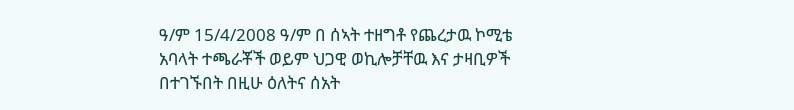ዓ/ም 15/4/2008 ዓ/ም በ ሰኣት ተዘግቶ የጨረታዉ ኮሚቴ አባላት ተጫራቾች ወይም ህጋዊ ወኪሎቻቸዉ እና ታዛቢዎች በተገኙበት በዚሁ ዕለትና ሰአት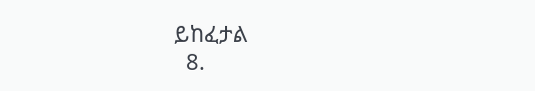ይከፈታል
  8.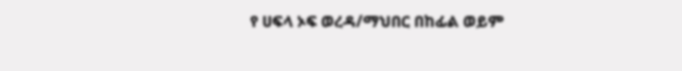የ ሀፍላ ኦፍ ወረዳ/ማህበር በከፊል ወይም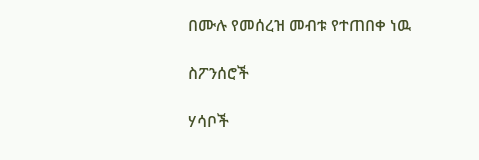በሙሉ የመሰረዝ መብቱ የተጠበቀ ነዉ

ስፖንሰሮች

ሃሳቦች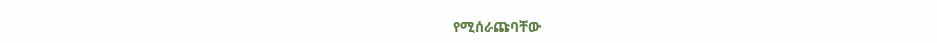የሚሰራጩባቸው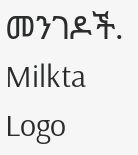መንገዶች.
Milkta Logo